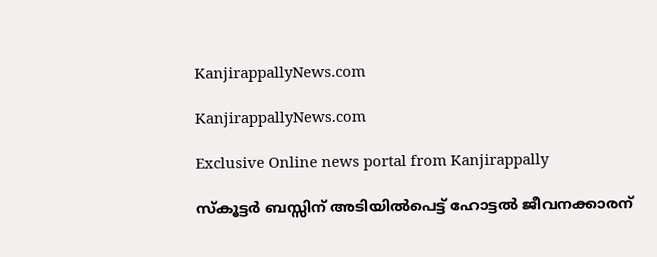KanjirappallyNews.com

KanjirappallyNews.com

Exclusive Online news portal from Kanjirappally

സ്‌കൂട്ടർ ബസ്സിന് അടിയിൽപെട്ട് ഹോട്ടൽ ജീവനക്കാരന്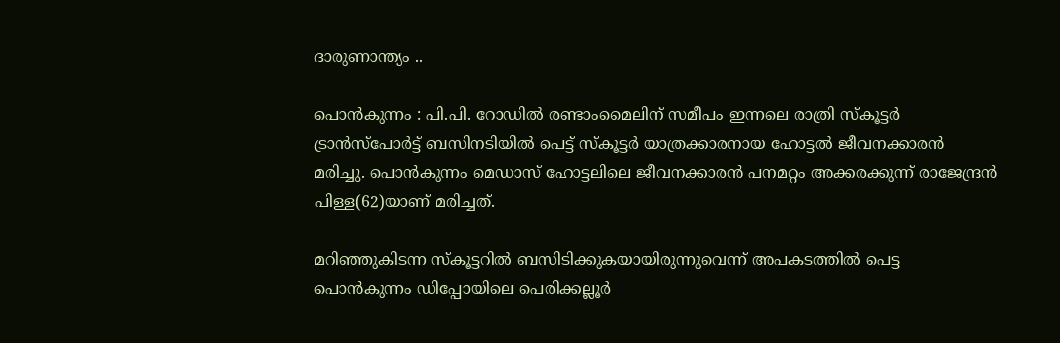ദാരുണാന്ത്യം ..

പൊൻകുന്നം : പി.പി. റോഡിൽ രണ്ടാംമൈലിന് സമീപം ഇന്നലെ രാത്രി സ്‌കൂട്ടർ ട്രാൻസ്‌പോർട്ട് ബസിനടിയിൽ പെട്ട് സ്‌കൂട്ടർ യാത്രക്കാരനായ ഹോട്ടൽ ജീവനക്കാരൻ മരിച്ചു. പൊൻകുന്നം മെഡാസ് ഹോട്ടലിലെ ജീവനക്കാരൻ പനമറ്റം അക്കരക്കുന്ന് രാജേന്ദ്രൻ പിള്ള(62)യാണ് മരിച്ചത്.

മറിഞ്ഞുകിടന്ന സ്‌കൂട്ടറിൽ ബസിടിക്കുകയായിരുന്നുവെന്ന് അപകടത്തിൽ പെട്ട പൊൻകുന്നം ഡിപ്പോയിലെ പെരിക്കല്ലൂർ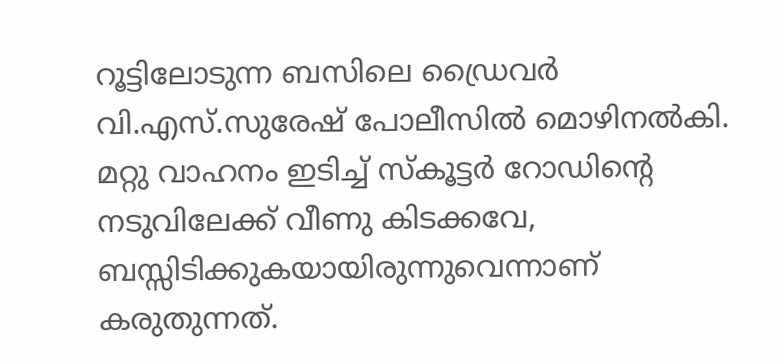റൂട്ടിലോടുന്ന ബസിലെ ഡ്രൈവർ വി.എസ്.സുരേഷ് പോലീസിൽ മൊഴിനൽകി. മറ്റു വാഹനം ഇടിച്ച് സ്‌കൂട്ടർ റോഡിന്റെ നടുവിലേക്ക് വീണു കിടക്കവേ, ബസ്സിടിക്കുകയായിരുന്നുവെന്നാണ് കരുതുന്നത്.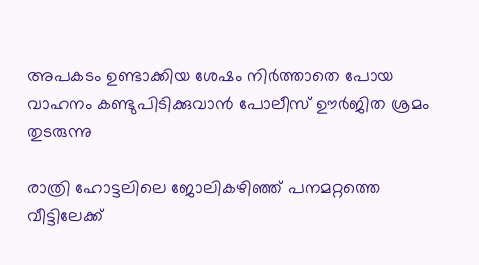അപകടം ഉണ്ടാക്കിയ ശേഷം നിർത്താതെ പോയ വാഹനം കണ്ടുപിടിക്കുവാൻ പോലീസ് ഊർജിത ശ്രമം തുടരുന്നു

രാത്രി ഹോട്ടലിലെ ജോലികഴിഞ്ഞ് പനമറ്റത്തെ വീട്ടിലേക്ക്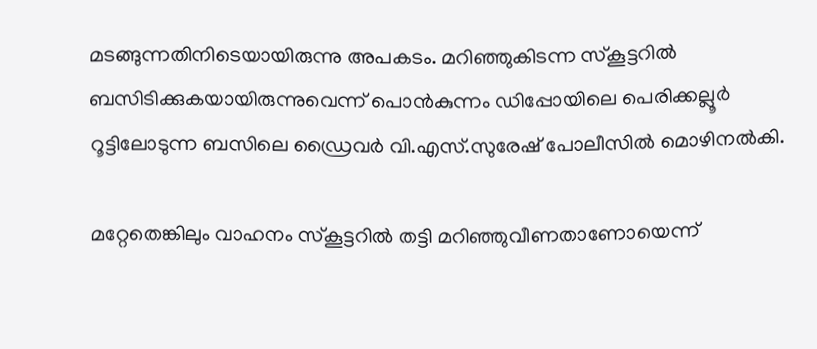മടങ്ങുന്നതിനിടെയായിരുന്നു അപകടം. മറിഞ്ഞുകിടന്ന സ്‌കൂട്ടറിൽ ബസിടിക്കുകയായിരുന്നുവെന്ന് പൊൻകുന്നം ഡിപ്പോയിലെ പെരിക്കല്ലൂർ റൂട്ടിലോടുന്ന ബസിലെ ഡ്രൈവർ വി.എസ്.സുരേഷ് പോലീസിൽ മൊഴിനൽകി.

മറ്റേതെങ്കിലും വാഹനം സ്‌കൂട്ടറിൽ തട്ടി മറിഞ്ഞുവീണതാണോയെന്ന്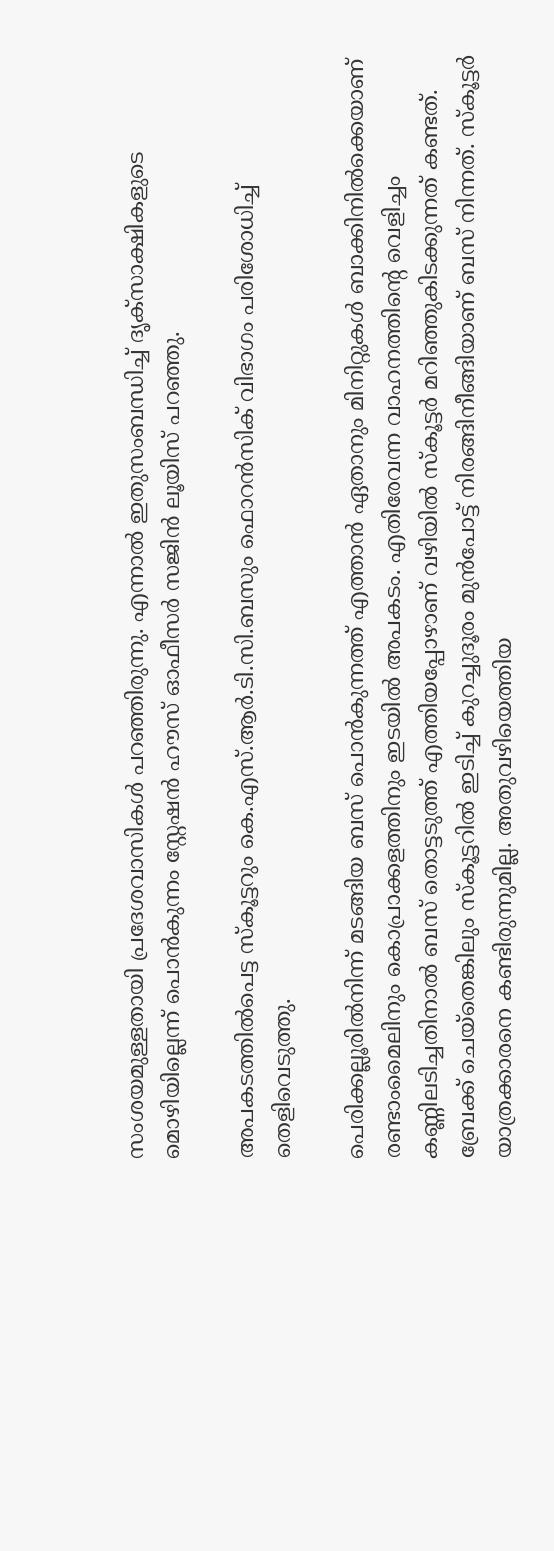സംശയമുള്ളതായി പ്രദേശവാസികൾ പറഞ്ഞിരുന്നു. എന്നാൽ ഇതുസംബന്ധിച്ച് ദൃക്‌സാക്ഷികളുടെ മൊഴിയില്ലെന്ന് പൊൻകുന്നം സ്റ്റേഷൻ ഹൗസ് ഓഫീസർ സജിൻ ലൂയിസ് പറഞ്ഞു.

അപകടത്തിൽപെട്ട സ്‌കൂട്ടറും കെ.എസ്.ആർ.ടി.സി.ബസും ഫൊറൻസിക് വിഭാഗം പരിശോധിച്ച് തെളിവെടുത്തു.

പെരിക്കല്ലൂരിൽനിന്ന് മടങ്ങിയ ബസ് പൊൻകുന്നത്ത് എത്താൻ ഏതാനും മിനിറ്റുകൾ ബാക്കിനിൽക്കെയാണ് രണ്ടാംമൈലിനും കൊപ്രാക്കളത്തിനും ഇടയിൽ അപകടം. എതിരേവന്ന വാഹനത്തിന്റെ വെളിച്ചം കണ്ണിലടിച്ചതിനാൽ ബസ് തൊട്ടടുത്ത് എത്തിയപ്പോഴാണ് വഴിയിൽ സ്‌കൂട്ടർ മറിഞ്ഞുകിടക്കുന്നത് കണ്ടത്. ബ്രേക്ക് ചെയ്‌തെങ്കിലും സ്‌കൂട്ടറിൽ ഇടിച്ച് കുറച്ചുദൂരം മുൻപോട്ട് നിരങ്ങിനീങ്ങിയാണ് ബസ് നിന്നത്. സ്‌കൂട്ടർ യാത്രക്കാരനെ കണ്ടിരുന്നുമില്ല. അതുവഴിയെത്തിയ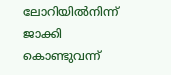ലോറിയിൽനിന്ന് ജാക്കി കൊണ്ടുവന്ന്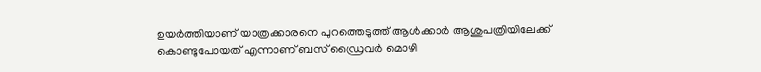ഉയർത്തിയാണ് യാത്രക്കാരനെ പുറത്തെടുത്ത് ആൾക്കാർ ആശുപത്രിയിലേക്ക് കൊണ്ടുപോയത് എന്നാണ് ബസ് ഡ്രൈവർ മൊഴി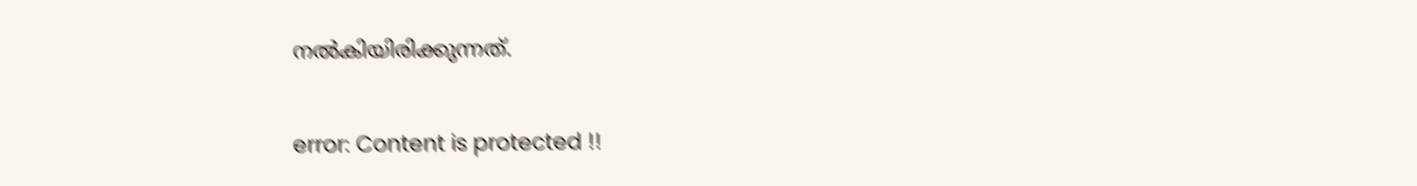നൽകിയിരിക്കുന്നത്.

error: Content is protected !!